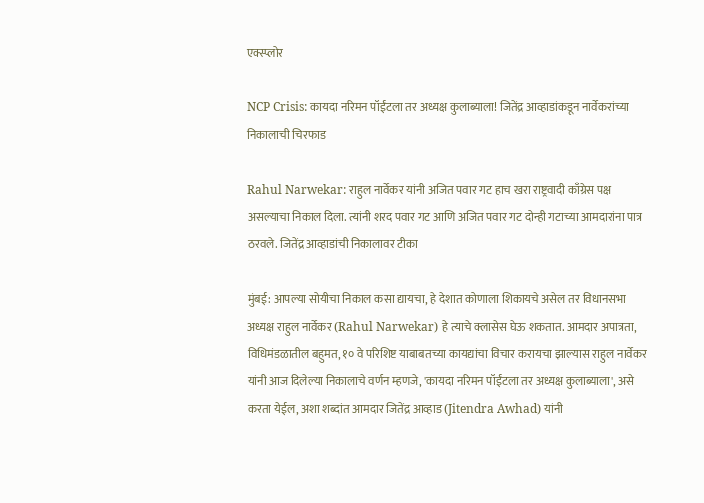एक्स्प्लोर

NCP Crisis: कायदा नरिमन पॉईंटला तर अध्यक्ष कुलाब्याला! जितेंद्र आव्हाडांकडून नार्वेकरांच्या निकालाची चिरफाड

Rahul Narwekar: राहुल नार्वेकर यांनी अजित पवार गट हाच खरा राष्ट्रवादी काँग्रेस पक्ष असल्याचा निकाल दिला. त्यांनी शरद पवार गट आणि अजित पवार गट दोन्ही गटाच्या आमदारांना पात्र ठरवले. जितेंद्र आव्हाडांची निकालावर टीका

मुंबई: आपल्या सोयीचा निकाल कसा द्यायचा, हे देशात कोणाला शिकायचे असेल तर विधानसभा अध्यक्ष राहुल नार्वेकर (Rahul Narwekar) हे त्याचे क्लासेस घेऊ शकतात. आमदार अपात्रता, विधिमंडळातील बहुमत, १० वे परिशिष्ट याबाबतच्या कायद्यांचा विचार करायचा झाल्यास राहुल नार्वेकर यांनी आज दिलेल्या निकालाचे वर्णन म्हणजे, 'कायदा नरिमन पॉईंटला तर अध्यक्ष कुलाब्याला', असे करता येईल, अशा शब्दांत आमदार जितेंद्र आव्हाड (Jitendra Awhad) यांनी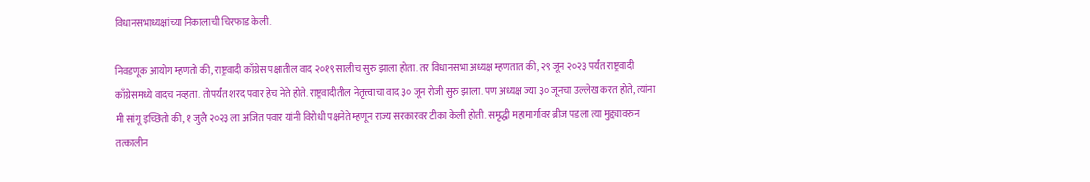विधानसभाध्यक्षांच्या निकालाची चिरफाड केली.

निवडणूक आयोग म्हणतो की, राष्ट्रवादी काँग्रेस पक्षातील वाद २०१९ सालीच सुरु झाला होता. तर विधानसभा अध्यक्ष म्हणतात की, २९ जून २०२३ पर्यंत राष्ट्रवादी काँग्रेसमध्ये वादच नव्हता. तोपर्यंत शरद पवार हेच नेते होते. राष्ट्रवादीतील नेतृत्त्वाचा वाद ३० जून रोजी सुरु झाला. पण अध्यक्ष ज्या ३० जूनचा उल्लेख करत होते, त्यांना मी सांगू इच्छितो की, १ जुलै २०२३ ला अजित पवार यांनी विरोधी पक्षनेते म्हणून राज्य सरकारवर टीका केली होती. समृद्धी महामार्गावर ब्रीज पडला त्या मुद्द्यावरुन तत्कालीन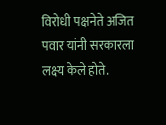विरोधी पक्षनेते अजित पवार यांनी सरकारला लक्ष्य केले होते.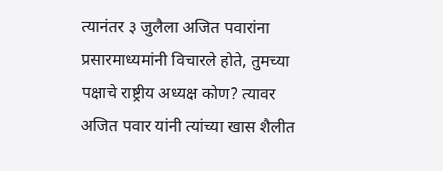त्यानंतर ३ जुलैला अजित पवारांना प्रसारमाध्यमांनी विचारले होते, तुमच्या पक्षाचे राष्ट्रीय अध्यक्ष कोण? त्यावर अजित पवार यांनी त्यांच्या खास शैलीत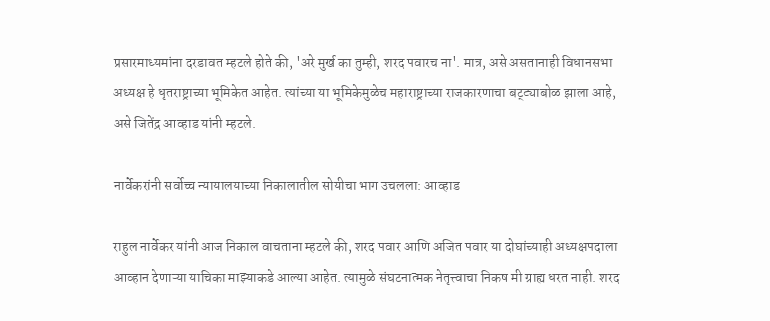प्रसारमाध्यमांना दरडावत म्हटले होते की, 'अरे मुर्ख का तुम्ही, शरद पवारच ना'. मात्र, असे असतानाही विधानसभा अध्यक्ष हे धृतराष्ट्राच्या भूमिकेत आहेत. त्यांच्या या भूमिकेमुळेच महाराष्ट्राच्या राजकारणाचा बट्ट्याबोळ झाला आहे, असे जितेंद्र आव्हाड यांनी म्हटले.

नार्वेकरांनी सर्वोच्च न्यायालयाच्या निकालातील सोयीचा भाग उचलला: आव्हाड

राहुल नार्वेकर यांनी आज निकाल वाचताना म्हटले की, शरद पवार आणि अजित पवार या दोघांच्याही अध्यक्षपदाला आव्हान देणाऱ्या याचिका माझ्याकडे आल्या आहेत. त्यामुळे संघटनात्मक नेतृत्त्वाचा निकष मी ग्राह्य धरत नाही. शरद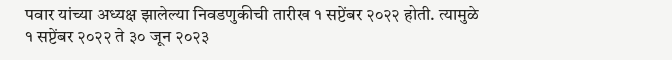पवार यांच्या अध्यक्ष झालेल्या निवडणुकीची तारीख १ सप्टेंबर २०२२ होती. त्यामुळे १ सप्टेंबर २०२२ ते ३० जून २०२३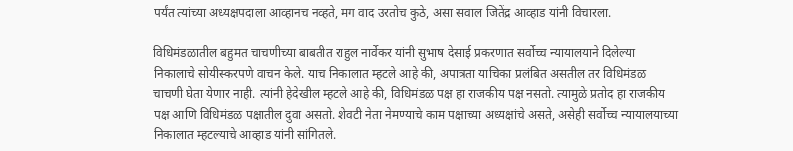पर्यंत त्यांच्या अध्यक्षपदाला आव्हानच नव्हते, मग वाद उरतोच कुठे, असा सवाल जितेंद्र आव्हाड यांनी विचारला.

विधिमंडळातील बहुमत चाचणीच्या बाबतीत राहुल नार्वेकर यांनी सुभाष देसाई प्रकरणात सर्वोच्च न्यायालयाने दिलेल्या निकालाचे सोयीस्करपणे वाचन केले. याच निकालात म्हटले आहे की, अपात्रता याचिका प्रलंबित असतील तर विधिमंडळ चाचणी घेता येणार नाही. त्यांनी हेदेखील म्हटले आहे की, विधिमंडळ पक्ष हा राजकीय पक्ष नसतो. त्यामुळे प्रतोद हा राजकीय पक्ष आणि विधिमंडळ पक्षातील दुवा असतो. शेवटी नेता नेमण्याचे काम पक्षाच्या अध्यक्षांचे असते, असेही सर्वोच्च न्यायालयाच्या निकालात म्हटल्याचे आव्हाड यांनी सांगितले.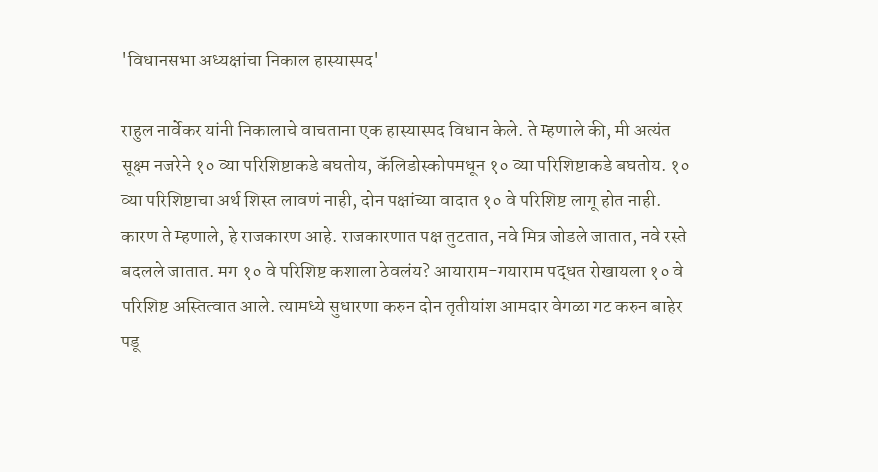'विधानसभा अध्यक्षांचा निकाल हास्यास्पद'

राहुल नार्वेकर यांनी निकालाचे वाचताना एक हास्यास्पद विधान केले. ते म्हणाले की, मी अत्यंत सूक्ष्म नजरेने १० व्या परिशिष्टाकडे बघतोय, कॅलिडोस्कोपमधून १० व्या परिशिष्टाकडे बघतोय. १० व्या परिशिष्टाचा अर्थ शिस्त लावणं नाही, दोन पक्षांच्या वादात १० वे परिशिष्ट लागू होत नाही. कारण ते म्हणाले, हे राजकारण आहे. राजकारणात पक्ष तुटतात, नवे मित्र जोडले जातात, नवे रस्ते बदलले जातात. मग १० वे परिशिष्ट कशाला ठेवलंय? आयाराम-गयाराम पद्धत रोखायला १० वे परिशिष्ट अस्तित्वात आले. त्यामध्ये सुधारणा करुन दोन तृतीयांश आमदार वेगळा गट करुन बाहेर पडू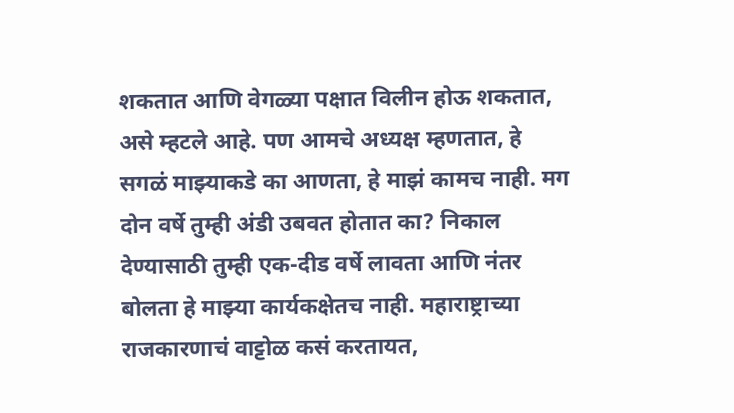शकतात आणि वेगळ्या पक्षात विलीन होऊ शकतात, असे म्हटले आहे. पण आमचे अध्यक्ष म्हणतात, हे सगळं माझ्याकडे का आणता, हे माझं कामच नाही. मग दोन वर्षे तुम्ही अंडी उबवत होतात का? निकाल देण्यासाठी तुम्ही एक-दीड वर्षे लावता आणि नंतर बोलता हे माझ्या कार्यकक्षेतच नाही. महाराष्ट्राच्या राजकारणाचं वाट्टोळ कसं करतायत,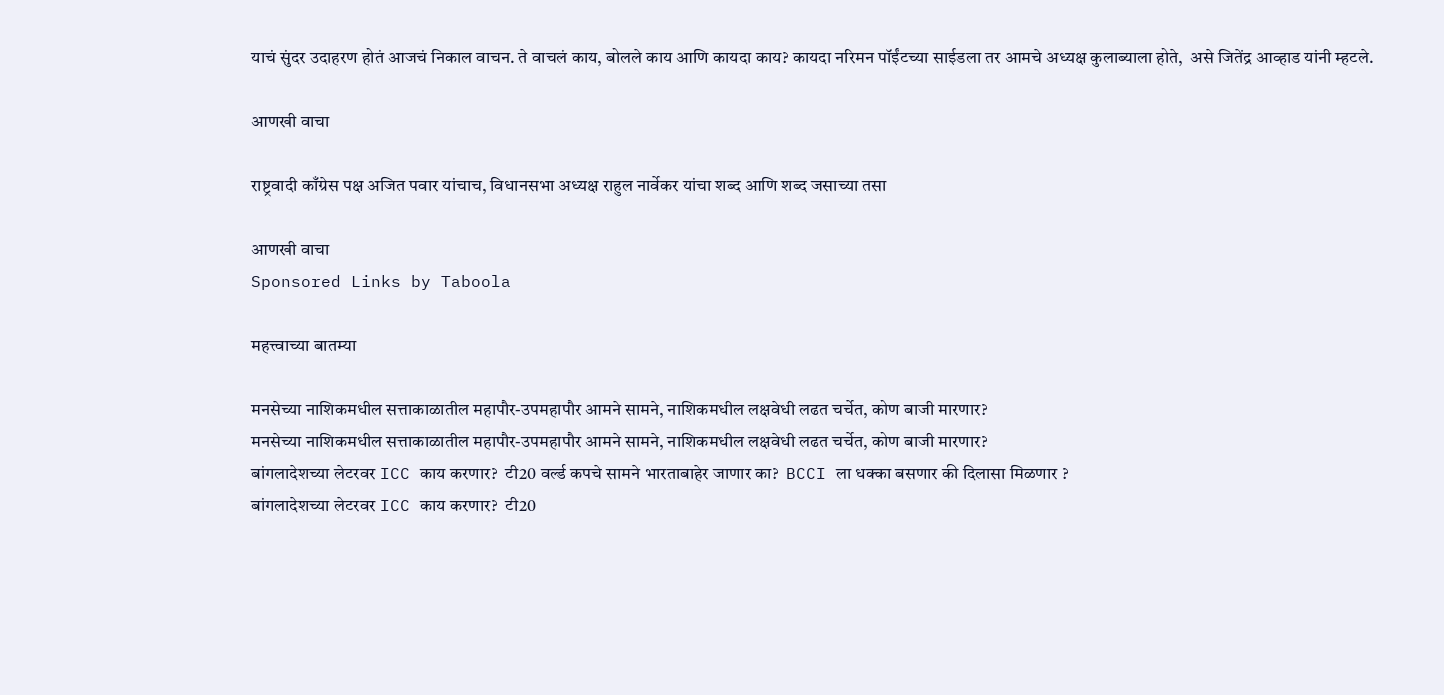याचं सुंदर उदाहरण होतं आजचं निकाल वाचन. ते वाचलं काय, बोलले काय आणि कायदा काय? कायदा नरिमन पॉईंटच्या साईडला तर आमचे अध्यक्ष कुलाब्याला होते,  असे जितेंद्र आव्हाड यांनी म्हटले.

आणखी वाचा

राष्ट्रवादी काँग्रेस पक्ष अजित पवार यांचाच, विधानसभा अध्यक्ष राहुल नार्वेकर यांचा शब्द आणि शब्द जसाच्या तसा

आणखी वाचा
Sponsored Links by Taboola

महत्त्वाच्या बातम्या

मनसेच्या नाशिकमधील सत्ताकाळातील महापौर-उपमहापौर आमने सामने, नाशिकमधील लक्षवेधी लढत चर्चेत, कोण बाजी मारणार?
मनसेच्या नाशिकमधील सत्ताकाळातील महापौर-उपमहापौर आमने सामने, नाशिकमधील लक्षवेधी लढत चर्चेत, कोण बाजी मारणार?
बांगलादेशच्या लेटरवर ICC काय करणार?  टी20 वर्ल्ड कपचे सामने भारताबाहेर जाणार का?  BCCI ला धक्का बसणार की दिलासा मिळणार ?
बांगलादेशच्या लेटरवर ICC काय करणार?  टी20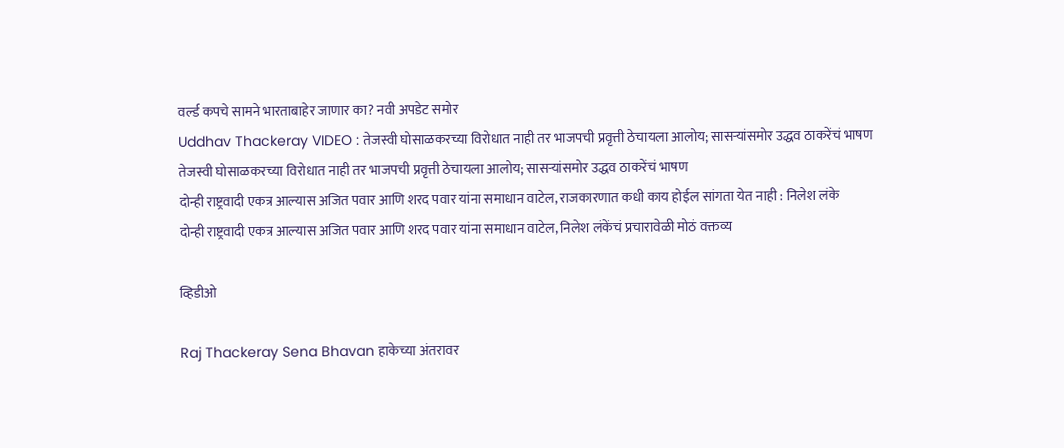वर्ल्ड कपचे सामने भारताबाहेर जाणार का? नवी अपडेट समोर
Uddhav Thackeray VIDEO : तेजस्वी घोसाळकरच्या विरोधात नाही तर भाजपची प्रवृत्ती ठेचायला आलोय; सासऱ्यांसमोर उद्धव ठाकरेंचं भाषण
तेजस्वी घोसाळकरच्या विरोधात नाही तर भाजपची प्रवृत्ती ठेचायला आलोय; सासऱ्यांसमोर उद्धव ठाकरेंचं भाषण
दोन्ही राष्ट्रवादी एकत्र आल्यास अजित पवार आणि शरद पवार यांना समाधान वाटेल, राजकारणात कधी काय होईल सांगता येत नाही : निलेश लंके
दोन्ही राष्ट्रवादी एकत्र आल्यास अजित पवार आणि शरद पवार यांना समाधान वाटेल, निलेश लंकेंचं प्रचारावेळी मोठं वक्तव्य

व्हिडीओ

Raj Thackeray Sena Bhavan हाकेच्या अंतरावर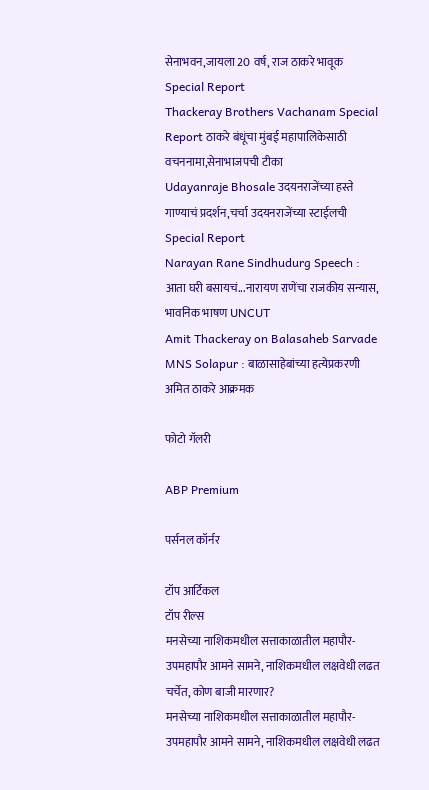सेनाभवन,जायला 20 वर्ष, राज ठाकरे भावूक Special Report
Thackeray Brothers Vachanam Special Report ठाकरे बंधूंचा मुंबई महापालिकेसाठी वचननामा,सेनाभाजपची टीका
Udayanraje Bhosale उदयनराजेंच्या हस्ते गाण्याचं प्रदर्शन,चर्चा उदयनराजेंच्या स्टाईलची Special Report
Narayan Rane Sindhudurg Speech : आता घरी बसायचं...नारायण राणेंचा राजकीय सन्यास, भावनिक भाषण UNCUT
Amit Thackeray on Balasaheb Sarvade MNS Solapur : बाळासाहेबांच्या हत्येप्रकरणी अमित ठाकरे आक्रमक

फोटो गॅलरी

ABP Premium

पर्सनल कॉर्नर

टॉप आर्टिकल
टॉप रील्स
मनसेच्या नाशिकमधील सत्ताकाळातील महापौर-उपमहापौर आमने सामने, नाशिकमधील लक्षवेधी लढत चर्चेत, कोण बाजी मारणार?
मनसेच्या नाशिकमधील सत्ताकाळातील महापौर-उपमहापौर आमने सामने, नाशिकमधील लक्षवेधी लढत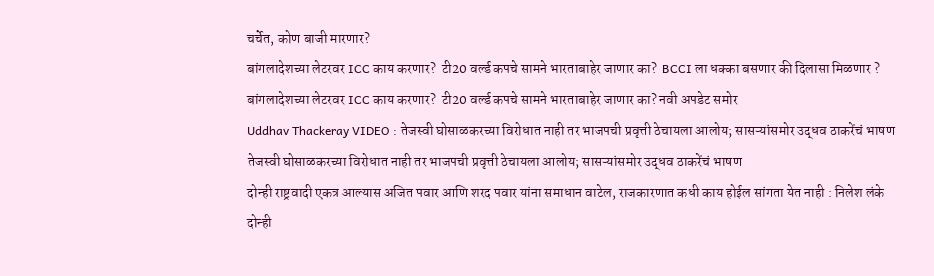चर्चेत, कोण बाजी मारणार?
बांगलादेशच्या लेटरवर ICC काय करणार?  टी20 वर्ल्ड कपचे सामने भारताबाहेर जाणार का?  BCCI ला धक्का बसणार की दिलासा मिळणार ?
बांगलादेशच्या लेटरवर ICC काय करणार?  टी20 वर्ल्ड कपचे सामने भारताबाहेर जाणार का? नवी अपडेट समोर
Uddhav Thackeray VIDEO : तेजस्वी घोसाळकरच्या विरोधात नाही तर भाजपची प्रवृत्ती ठेचायला आलोय; सासऱ्यांसमोर उद्धव ठाकरेंचं भाषण
तेजस्वी घोसाळकरच्या विरोधात नाही तर भाजपची प्रवृत्ती ठेचायला आलोय; सासऱ्यांसमोर उद्धव ठाकरेंचं भाषण
दोन्ही राष्ट्रवादी एकत्र आल्यास अजित पवार आणि शरद पवार यांना समाधान वाटेल, राजकारणात कधी काय होईल सांगता येत नाही : निलेश लंके
दोन्ही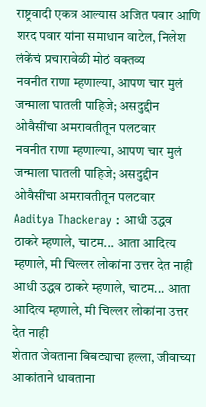राष्ट्रवादी एकत्र आल्यास अजित पवार आणि शरद पवार यांना समाधान वाटेल, निलेश लंकेंचं प्रचारावेळी मोठं वक्तव्य
नवनीत राणा म्हणाल्या, आपण चार मुलं जन्माला घातली पाहिजे; असदुद्दीन ओवैसींचा अमरावतीतून पलटवार
नवनीत राणा म्हणाल्या, आपण चार मुलं जन्माला घातली पाहिजे; असदुद्दीन ओवैसींचा अमरावतीतून पलटवार
Aaditya Thackeray : आधी उद्धव ठाकरे म्हणाले, चाटम... आता आदित्य म्हणाले, मी चिल्लर लोकांना उत्तर देत नाही
आधी उद्धव ठाकरे म्हणाले, चाटम... आता आदित्य म्हणाले, मी चिल्लर लोकांना उत्तर देत नाही
शेतात जेवताना बिबट्याचा हल्ला, जीवाच्या आकांताने धावताना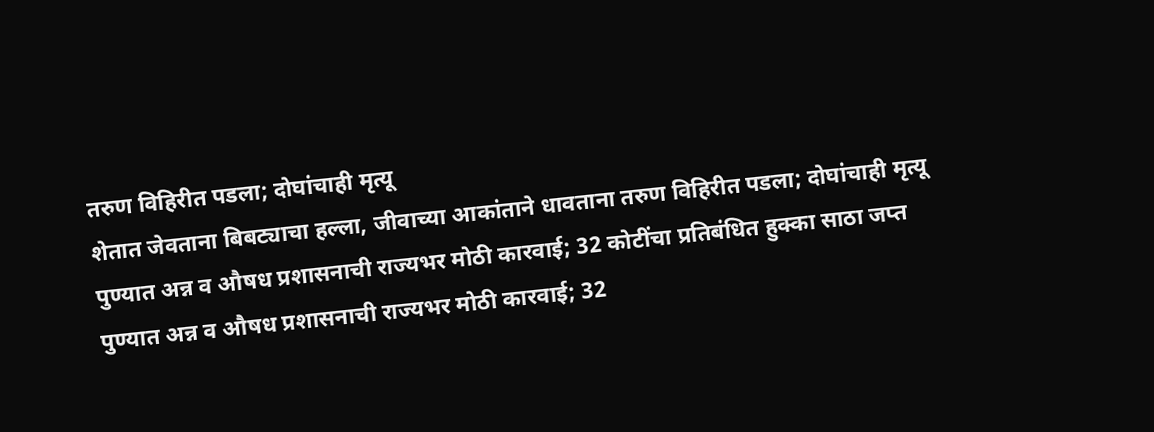तरुण विहिरीत पडला; दोघांचाही मृत्यू
शेतात जेवताना बिबट्याचा हल्ला, जीवाच्या आकांताने धावताना तरुण विहिरीत पडला; दोघांचाही मृत्यू
पुण्यात अन्न व औषध प्रशासनाची राज्यभर मोठी कारवाई; 32 कोटींचा प्रतिबंधित हुक्का साठा जप्त
पुण्यात अन्न व औषध प्रशासनाची राज्यभर मोठी कारवाई; 32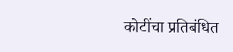कोटींचा प्रतिबंधित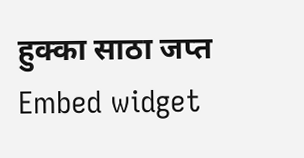हुक्का साठा जप्त
Embed widget